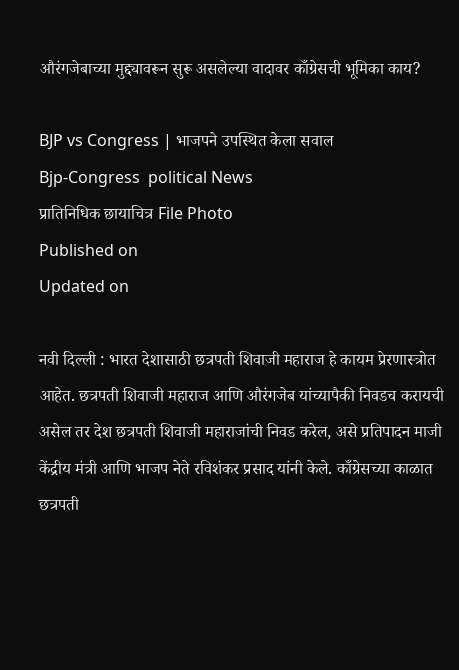औरंगजेबाच्या मुद्द्यावरून सुरू असलेल्या वादावर काँग्रेसची भूमिका काय?

BJP vs Congress | भाजपने उपस्‍थित केला सवाल
Bjp-Congress  political News
प्रातिनिधिक छायाचित्र File Photo
Published on
Updated on

नवी दिल्ली : भारत देशासाठी छत्रपती शिवाजी महाराज हे कायम प्रेरणास्त्रोत आहेत. छत्रपती शिवाजी महाराज आणि औरंगजेब यांच्यापैकी निवडच करायची असेल तर देश छत्रपती शिवाजी महाराजांची निवड करेल, असे प्रतिपादन माजी केंद्रीय मंत्री आणि भाजप नेते रविशंकर प्रसाद यांनी केले. काँग्रेसच्या काळात छत्रपती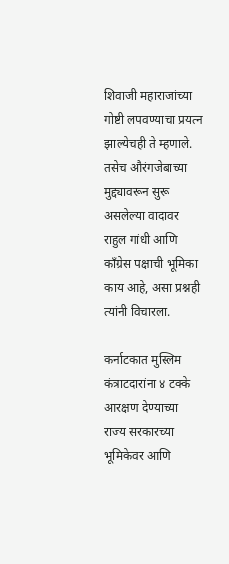शिवाजी महाराजांच्या गोष्टी लपवण्याचा प्रयत्न झाल्येचही ते म्हणाले. तसेच औरंगजेबाच्या मुद्द्यावरून सुरू असलेल्या वादावर राहुल गांधी आणि काँग्रेस पक्षाची भूमिका काय आहे, असा प्रश्नही त्यांनी विचारला.

कर्नाटकात मुस्‍लिम कंत्राटदारांना ४ टक्के आरक्षण देण्याच्या राज्य सरकारच्या भूमिकेवर आणि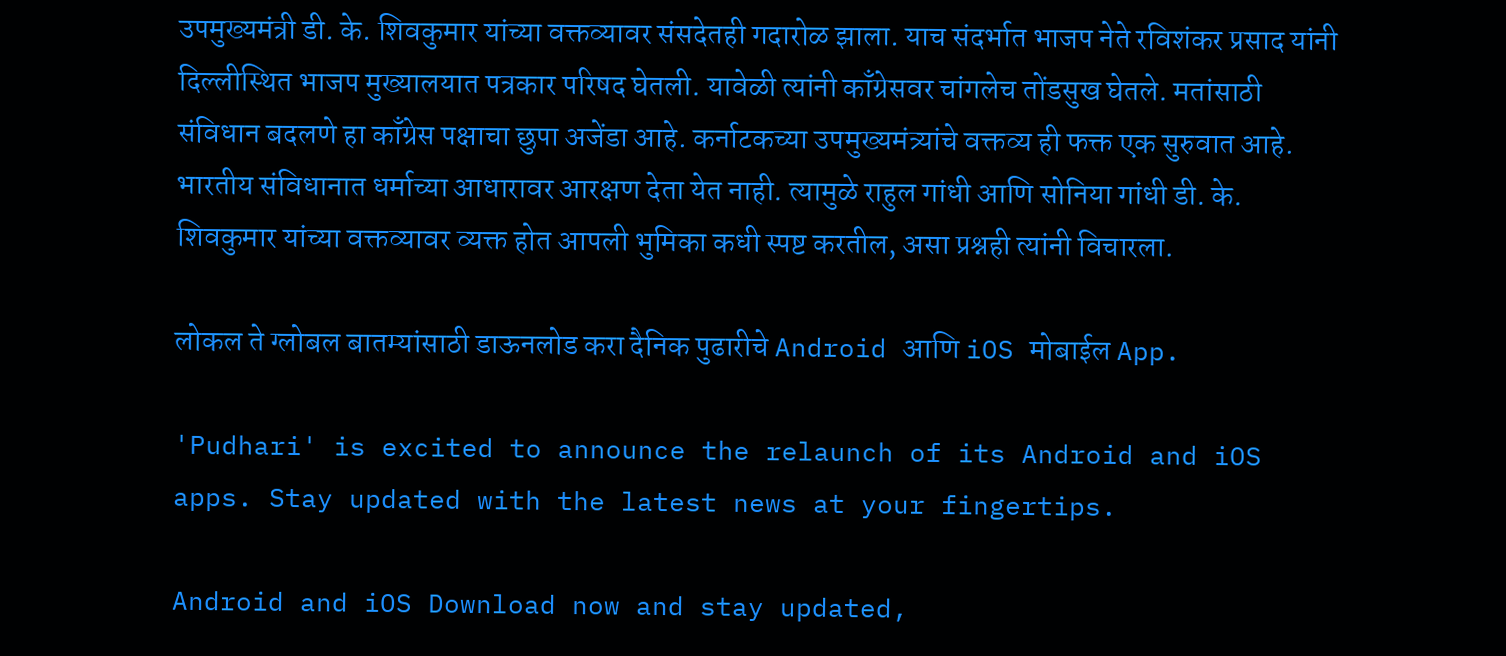उपमुख्यमंत्री डी. के. शिवकुमार यांच्या वक्तव्यावर संसदेतही गदारोळ झाला. याच संदर्भात भाजप नेते रविशंकर प्रसाद यांनी दिल्लीस्थित भाजप मुख्यालयात पत्रकार परिषद घेतली. यावेळी त्यांनी काँग्रेसवर चांगलेच तोंडसुख घेतले. मतांसाठी संविधान बदलणे हा काँग्रेस पक्षाचा छुपा अजेंडा आहे. कर्नाटकच्या उपमुख्यमंत्र्यांचे वक्तव्य ही फक्त एक सुरुवात आहे. भारतीय संविधानात धर्माच्या आधारावर आरक्षण देता येत नाही. त्यामुळे राहुल गांधी आणि सोनिया गांधी डी. के. शिवकुमार यांच्या वक्तव्यावर व्यक्त होत आपली भुमिका कधी स्पष्ट करतील, असा प्रश्नही त्यांनी विचारला.

लोकल ते ग्लोबल बातम्यांसाठी डाऊनलोड करा दैनिक पुढारीचे Android आणि iOS मोबाईल App.

'Pudhari' is excited to announce the relaunch of its Android and iOS apps. Stay updated with the latest news at your fingertips.

Android and iOS Download now and stay updated,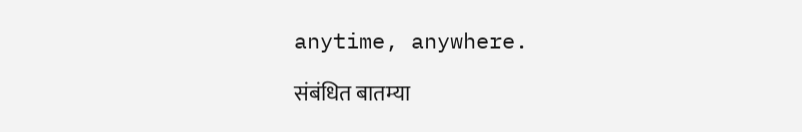anytime, anywhere.

संबंधित बातम्या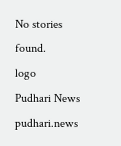No stories found.
logo
Pudhari News
pudhari.news